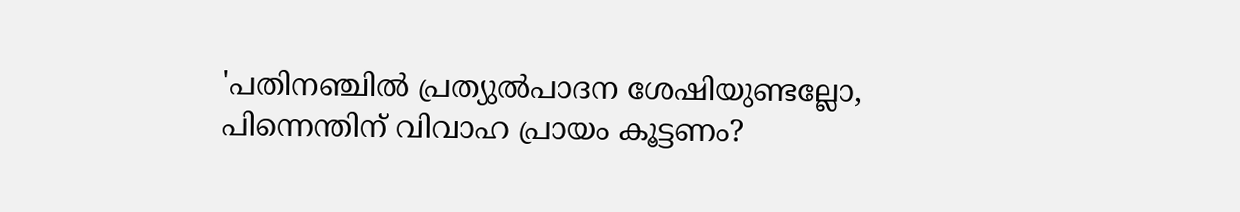'പതിനഞ്ചില്‍ പ്രത്യുല്‍പാദന ശേഷിയുണ്ടല്ലോ,  പിന്നെന്തിന് വിവാഹ പ്രായം കൂട്ടണം?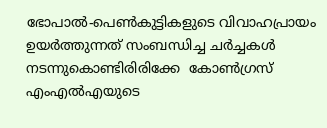ഭോപാല്‍-പെണ്‍കുട്ടികളുടെ വിവാഹപ്രായം ഉയര്‍ത്തുന്നത് സംബന്ധിച്ച ചര്‍ച്ചകള്‍ നടന്നുകൊണ്ടിരിരിക്കേ  കോണ്‍ഗ്രസ് എംഎല്‍എയുടെ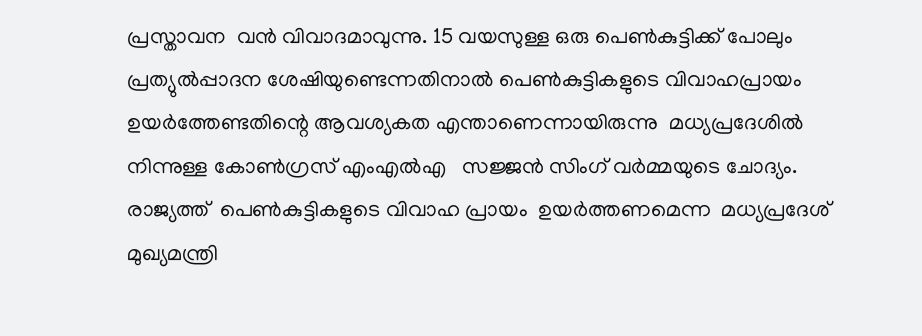പ്രസ്താവന  വന്‍ വിവാദമാവുന്നു. 15 വയസുള്ള ഒരു പെണ്‍കുട്ടിക്ക് പോലും പ്രത്യുല്‍പ്പാദന ശേഷിയുണ്ടെന്നതിനാല്‍ പെണ്‍കുട്ടികളുടെ വിവാഹപ്രായം  ഉയര്‍ത്തേണ്ടതിന്റെ ആവശ്യകത എന്താണെന്നായിരുന്നു  മധ്യപ്രദേശില്‍ നിന്നുള്ള കോണ്‍ഗ്രസ് എംഎല്‍എ   സജ്ജന്‍ സിംഗ് വര്‍മ്മയുടെ ചോദ്യം. രാജ്യത്ത്  പെണ്‍കുട്ടികളുടെ വിവാഹ പ്രായം  ഉയര്‍ത്തണമെന്ന  മധ്യപ്രദേശ് മുഖ്യമന്ത്രി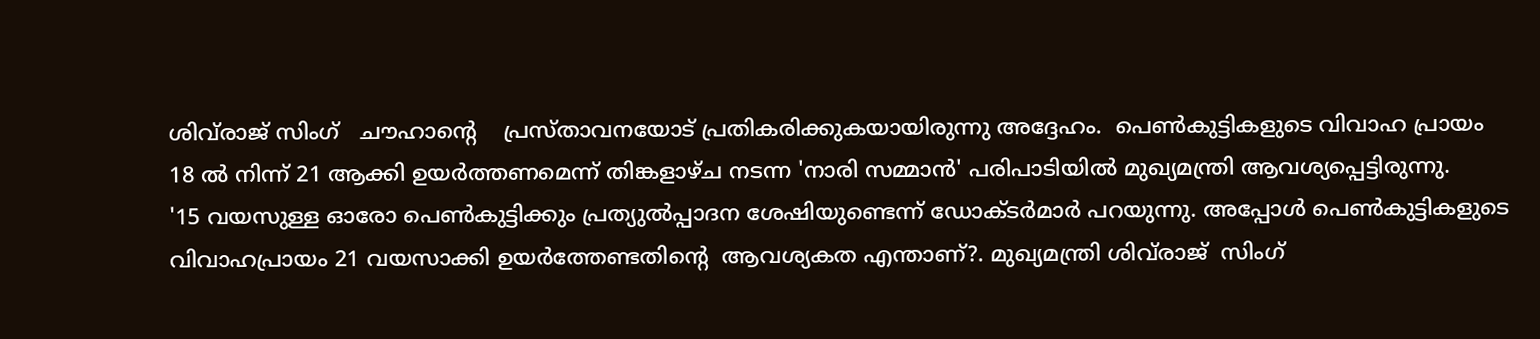ശിവ്‌രാജ് സിംഗ്   ചൗഹാന്റെ    പ്രസ്താവനയോട് പ്രതികരിക്കുകയായിരുന്നു അദ്ദേഹം.  പെണ്‍കുട്ടികളുടെ വിവാഹ പ്രായം 18 ല്‍ നിന്ന് 21 ആക്കി ഉയര്‍ത്തണമെന്ന് തിങ്കളാഴ്ച നടന്ന 'നാരി സമ്മാന്‍' പരിപാടിയില്‍ മുഖ്യമന്ത്രി ആവശ്യപ്പെട്ടിരുന്നു.
'15 വയസുള്ള ഓരോ പെണ്‍കുട്ടിക്കും പ്രത്യുല്‍പ്പാദന ശേഷിയുണ്ടെന്ന് ഡോക്ടര്‍മാര്‍ പറയുന്നു. അപ്പോള്‍ പെണ്‍കുട്ടികളുടെ വിവാഹപ്രായം 21 വയസാക്കി ഉയര്‍ത്തേണ്ടതിന്റെ  ആവശ്യകത എന്താണ്?. മുഖ്യമന്ത്രി ശിവ്‌രാജ്  സിംഗ്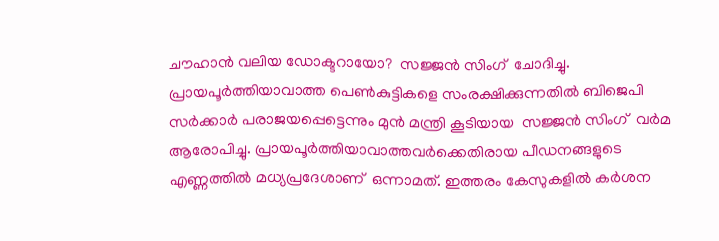ചൗഹാന്‍ വലിയ ഡോക്ടറായോ?  സജ്ജന്‍ സിംഗ്  ചോദിച്ചു.  പ്രായപൂര്‍ത്തിയാവാത്ത പെണ്‍കുട്ടികളെ സംരക്ഷിക്കുന്നതില്‍ ബിജെപി സര്‍ക്കാര്‍ പരാജയപ്പെട്ടെന്നും മുന്‍ മന്ത്രി കൂടിയായ  സജ്ജന്‍ സിംഗ്  വര്‍മ ആരോപിച്ചു. പ്രായപൂര്‍ത്തിയാവാത്തവര്‍ക്കെതിരായ പീഡനങ്ങളുടെ എണ്ണത്തില്‍ മധ്യപ്രദേശാണ്  ഒന്നാമത്. ഇത്തരം കേസുകളില്‍ കര്‍ശന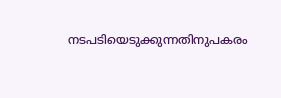നടപടിയെടുക്കുന്നതിനുപകരം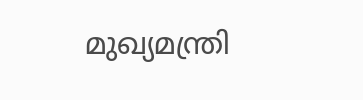മുഖ്യമന്ത്രി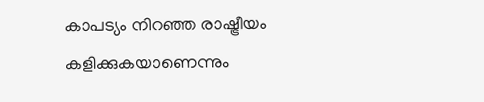കാപട്യം നിറഞ്ഞ രാഷ്ട്രീയം കളിക്കുകയാണെന്നും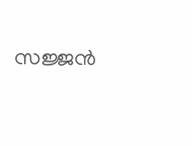സജ്ജന്‍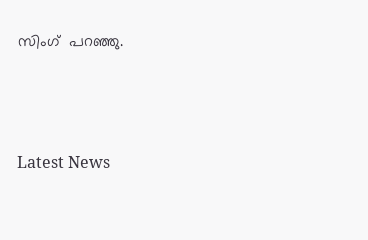സിംഗ്  പറഞ്ഞു.




Latest News